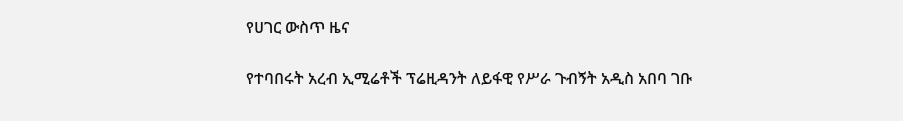የሀገር ውስጥ ዜና

የተባበሩት አረብ ኢሚሬቶች ፕሬዚዳንት ለይፋዊ የሥራ ጉብኝት አዲስ አበባ ገቡ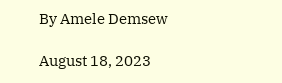By Amele Demsew

August 18, 2023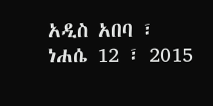አዲስ አበባ ፣ ነሐሴ 12 ፣ 2015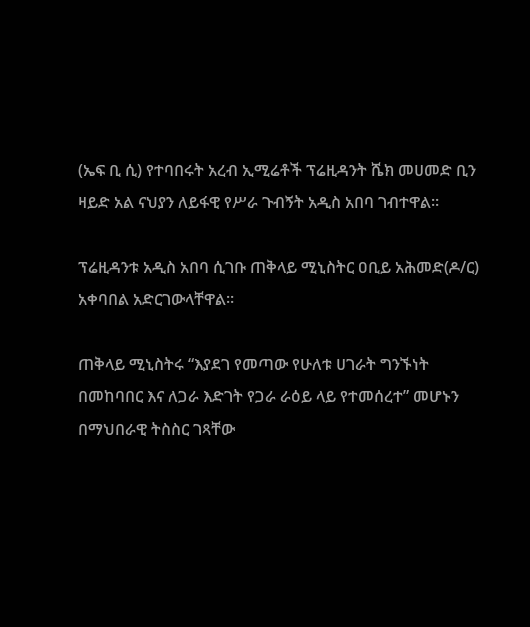(ኤፍ ቢ ሲ) የተባበሩት አረብ ኢሚሬቶች ፕሬዚዳንት ሼክ መሀመድ ቢን ዛይድ አል ናህያን ለይፋዊ የሥራ ጉብኝት አዲስ አበባ ገብተዋል።

ፕሬዚዳንቱ አዲስ አበባ ሲገቡ ጠቅላይ ሚኒስትር ዐቢይ አሕመድ(ዶ/ር) አቀባበል አድርገውላቸዋል።

ጠቅላይ ሚኒስትሩ “እያደገ የመጣው የሁለቱ ሀገራት ግንኙነት በመከባበር እና ለጋራ እድገት የጋራ ራዕይ ላይ የተመሰረተ” መሆኑን በማህበራዊ ትስስር ገጻቸው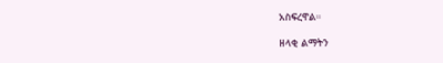አስፍረዋል።

ዘላቂ ልማትን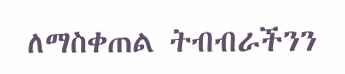ለማስቀጠል ትብብራችንን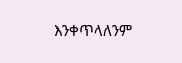እንቀጥላለንም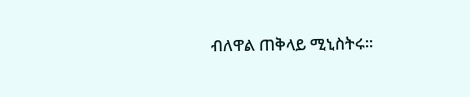ብለዋል ጠቅላይ ሚኒስትሩ።